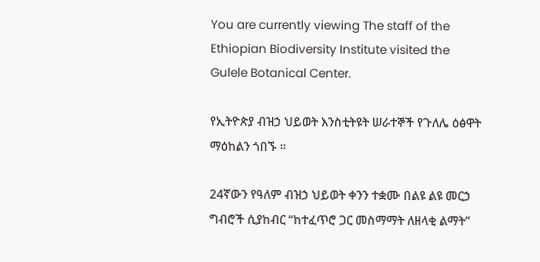You are currently viewing The staff of the Ethiopian Biodiversity Institute visited the Gulele Botanical Center.

የኢትዮጵያ ብዝኃ ህይወት እንስቲትዩት ሠራተኞች የጉለሌ ዕፅዋት ማዕከልን ጎበኙ ።

24ኛውን የዓለም ብዝኃ ህይወት ቀንን ተቋሙ በልዩ ልዩ መርኃ ግብሮች ሲያከብር “ከተፈጥሮ ጋር መስማማት ለዘላቂ ልማት”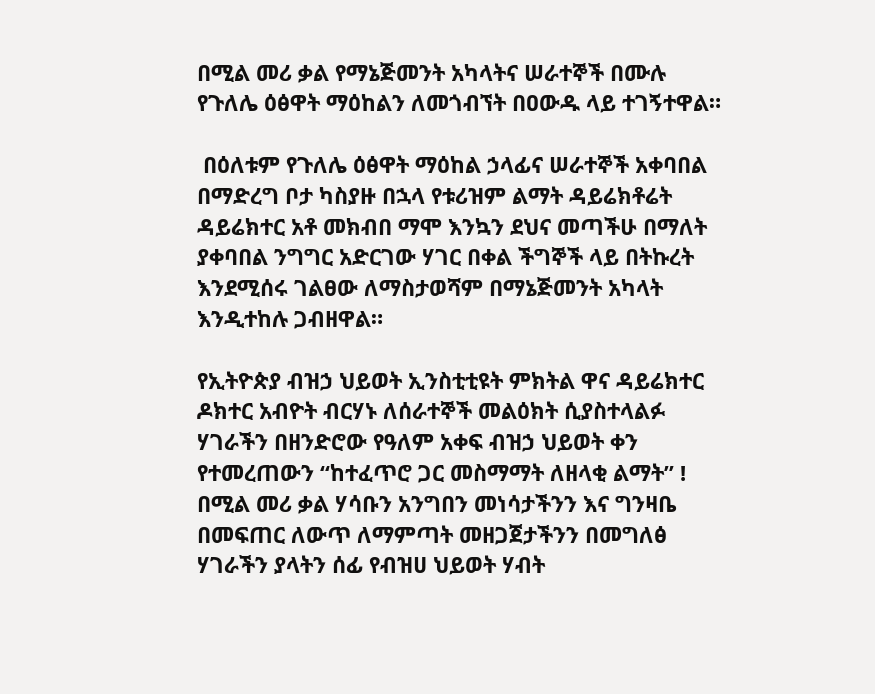በሚል መሪ ቃል የማኔጅመንት አካላትና ሠራተኞች በሙሉ የጉለሌ ዕፅዋት ማዕከልን ለመጎብኘት በዐውዱ ላይ ተገኝተዋል።

 በዕለቱም የጉለሌ ዕፅዋት ማዕከል ኃላፊና ሠራተኞች አቀባበል በማድረግ ቦታ ካስያዙ በኋላ የቱሪዝም ልማት ዳይሬክቶሬት ዳይሬክተር አቶ መክብበ ማሞ እንኳን ደህና መጣችሁ በማለት ያቀባበል ንግግር አድርገው ሃገር በቀል ችግኞች ላይ በትኩረት እንደሚሰሩ ገልፀው ለማስታወሻም በማኔጅመንት አካላት እንዲተከሉ ጋብዘዋል።

የኢትዮጵያ ብዝኃ ህይወት ኢንስቲቲዩት ምክትል ዋና ዳይሬክተር ዶክተር አብዮት ብርሃኑ ለሰራተኞች መልዕክት ሲያስተላልፉ ሃገራችን በዘንድሮው የዓለም አቀፍ ብዝኃ ህይወት ቀን የተመረጠውን “ከተፈጥሮ ጋር መስማማት ለዘላቂ ልማት” ! በሚል መሪ ቃል ሃሳቡን አንግበን መነሳታችንን እና ግንዛቤ በመፍጠር ለውጥ ለማምጣት መዘጋጀታችንን በመግለፅ ሃገራችን ያላትን ሰፊ የብዝሀ ህይወት ሃብት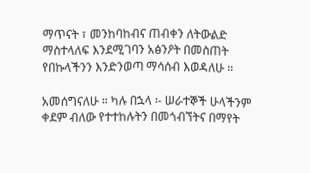ማጥናት ፣ መንከባከብና ጠብቀን ለትውልድ ማስተላለፍ እንደሚገባን አፅንዖት በመስጠት የበኩላችንን እንድንወጣ ማሳሰብ እወዳለሁ ።

አመሰግናለሁ ። ካሉ በኋላ ፡- ሠራተኞች ሁላችንም ቀደም ብለው የተተከሉትን በመጎብኘትና በማየት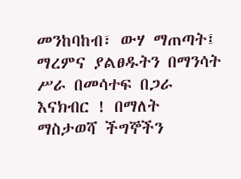መንከባከብ፣ ውሃ ማጠጣት፤ ማረምና ያልፀዱትን በማንሳት ሥራ በመሳተፍ በጋራ እናክብር ! በማለት ማስታወሻ ችግኞችን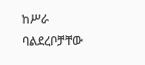ከሥራ ባልደረቦቻቸው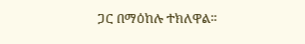ጋር በማዕከሉ ተክለዋል።